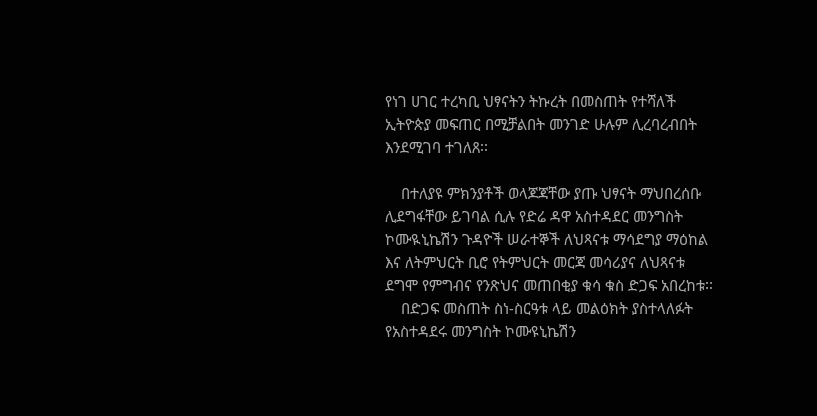የነገ ሀገር ተረካቢ ህፃናትን ትኩረት በመስጠት የተሻለች ኢትዮጵያ መፍጠር በሚቻልበት መንገድ ሁሉም ሊረባረብበት እንደሚገባ ተገለጸ፡፡

    በተለያዩ ምክንያቶች ወላጆጃቸው ያጡ ህፃናት ማህበረሰቡ ሊደግፋቸው ይገባል ሲሉ የድሬ ዳዋ አስተዳደር መንግስት ኮሙዪኒኬሽን ጉዳዮች ሠራተኞች ለህጻናቱ ማሳደግያ ማዕከል እና ለትምህርት ቢሮ የትምህርት መርጃ መሳሪያና ለህጻናቱ ደግሞ የምግብና የንጽህና መጠበቂያ ቁሳ ቁስ ድጋፍ አበረከቱ፡፡
    በድጋፍ መስጠት ስነ-ስርዓቱ ላይ መልዕክት ያስተላለፉት የአስተዳደሩ መንግስት ኮሙዩኒኬሽን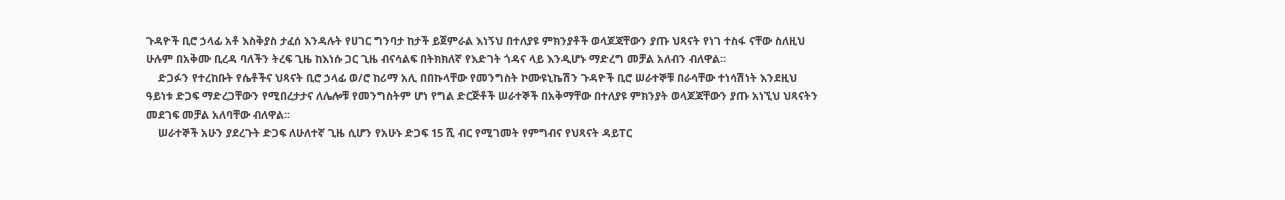ጉዳዮች ቢሮ ኃላፊ አቶ እስቅያስ ታፈሰ እንዳሉት የሀገር ግንባታ ከታች ይጀምራል እነኝህ በተለያዩ ምክንያቶች ወላጆጃቸውን ያጡ ህጻናት የነገ ተስፋ ናቸው ስለዚህ ሁሉም በአቅሙ ቢረዳ ባለችን ትረፍ ጊዜ ከእነሱ ጋር ጊዜ ብናሳልፍ በትክክለኛ የእድገት ጎዳና ላይ እንዲሆኑ ማድረግ መቻል አለብን ብለዋል፡፡
    ድጋፉን የተረከቡት የሴቶችና ህጻናት ቢሮ ኃላፊ ወ/ሮ ከሪማ አሊ በበኩላቸው የመንግስት ኮሙዩኒኬሽን ጉዳዮች ቢሮ ሠራተኞቹ በራሳቸው ተነሳሽነት እንደዚህ ዓይነቱ ድጋፍ ማድረጋቸውን የሚበረታታና ለሌሎቹ የመንግስትም ሆነ የግል ድርጅቶች ሠራተኞች በአቅማቸው በተለያዩ ምክንያት ወላጆጃቸውን ያጡ አነኚህ ህጻናትን መደገፍ መቻል አለባቸው ብለዋል፡፡
    ሠራተኞች አሁን ያደረጉት ድጋፍ ለሁለተኛ ጊዜ ሲሆን የአሁኑ ድጋፍ 15 ሺ ብር የሚገመት የምግብና የህጻናት ዳይፐር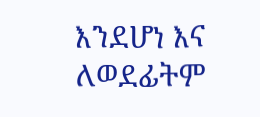እንደሆነ እና ለወደፊትም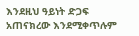እንደዚህ ዓይነት ድጋፍ አጠናክረው እንደሚቀጥሉም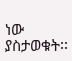ነው ያስታወቁት፡፡